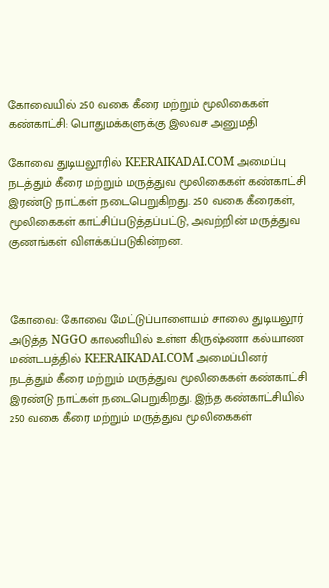கோவையில் 250 வகை கீரை மற்றும் மூலிகைகள் கண்காட்சி: பொதுமக்களுக்கு இலவச அனுமதி

கோவை துடியலூரில் KEERAIKADAI.COM அமைப்பு நடத்தும் கீரை மற்றும் மருத்துவ மூலிகைகள் கண்காட்சி இரண்டு நாட்கள் நடைபெறுகிறது. 250 வகை கீரைகள், மூலிகைகள் காட்சிப்படுத்தப்பட்டு, அவற்றின் மருத்துவ குணங்கள் விளக்கப்படுகின்றன.



கோவை: கோவை மேட்டுப்பாளையம் சாலை துடியலூர் அடுத்த NGGO காலனியில் உள்ள கிருஷ்ணா கல்யாண மண்டபத்தில் KEERAIKADAI.COM அமைப்பினர் நடத்தும் கீரை மற்றும் மருத்துவ மூலிகைகள் கண்காட்சி இரண்டு நாட்கள் நடைபெறுகிறது. இந்த கண்காட்சியில் 250 வகை கீரை மற்றும் மருத்துவ மூலிகைகள்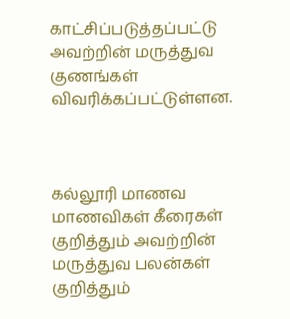காட்சிப்படுத்தப்பட்டு அவற்றின் மருத்துவ குணங்கள் விவரிக்கப்பட்டுள்ளன.



கல்லூரி மாணவ மாணவிகள் கீரைகள் குறித்தும் அவற்றின் மருத்துவ பலன்கள் குறித்தும்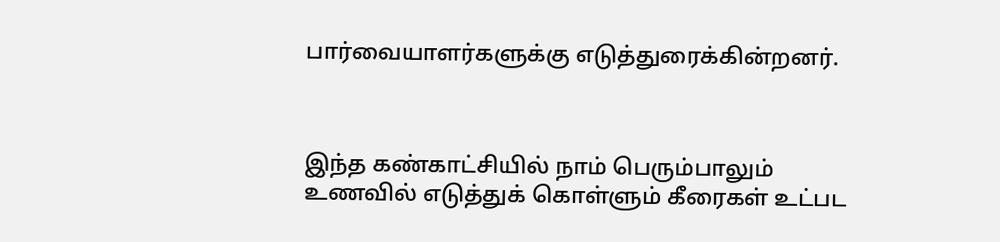பார்வையாளர்களுக்கு எடுத்துரைக்கின்றனர்.



இந்த கண்காட்சியில் நாம் பெரும்பாலும் உணவில் எடுத்துக் கொள்ளும் கீரைகள் உட்பட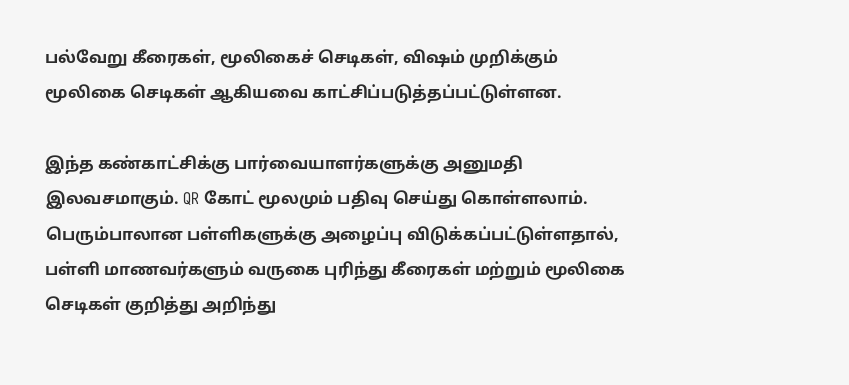பல்வேறு கீரைகள், மூலிகைச் செடிகள், விஷம் முறிக்கும் மூலிகை செடிகள் ஆகியவை காட்சிப்படுத்தப்பட்டுள்ளன.

இந்த கண்காட்சிக்கு பார்வையாளர்களுக்கு அனுமதி இலவசமாகும். QR கோட் மூலமும் பதிவு செய்து கொள்ளலாம். பெரும்பாலான பள்ளிகளுக்கு அழைப்பு விடுக்கப்பட்டுள்ளதால், பள்ளி மாணவர்களும் வருகை புரிந்து கீரைகள் மற்றும் மூலிகை செடிகள் குறித்து அறிந்து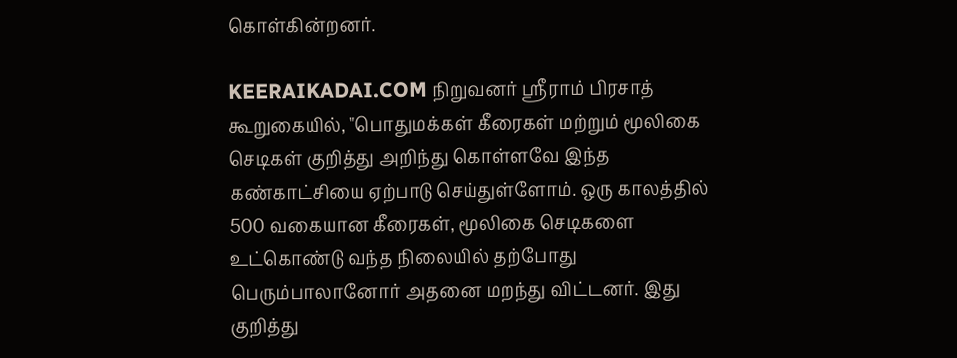கொள்கின்றனர்.

KEERAIKADAI.COM நிறுவனர் ஸ்ரீராம் பிரசாத் கூறுகையில், "பொதுமக்கள் கீரைகள் மற்றும் மூலிகை செடிகள் குறித்து அறிந்து கொள்ளவே இந்த கண்காட்சியை ஏற்பாடு செய்துள்ளோம். ஒரு காலத்தில் 500 வகையான கீரைகள், மூலிகை செடிகளை உட்கொண்டு வந்த நிலையில் தற்போது பெரும்பாலானோர் அதனை மறந்து விட்டனர். இது குறித்து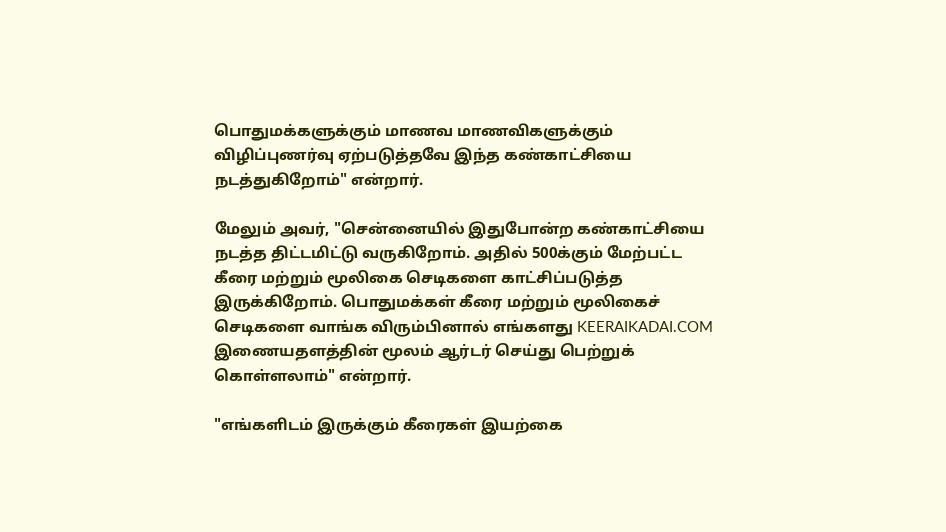பொதுமக்களுக்கும் மாணவ மாணவிகளுக்கும் விழிப்புணர்வு ஏற்படுத்தவே இந்த கண்காட்சியை நடத்துகிறோம்" என்றார்.

மேலும் அவர், "சென்னையில் இதுபோன்ற கண்காட்சியை நடத்த திட்டமிட்டு வருகிறோம். அதில் 500க்கும் மேற்பட்ட கீரை மற்றும் மூலிகை செடிகளை காட்சிப்படுத்த இருக்கிறோம். பொதுமக்கள் கீரை மற்றும் மூலிகைச் செடிகளை வாங்க விரும்பினால் எங்களது KEERAIKADAI.COM இணையதளத்தின் மூலம் ஆர்டர் செய்து பெற்றுக் கொள்ளலாம்" என்றார்.

"எங்களிடம் இருக்கும் கீரைகள் இயற்கை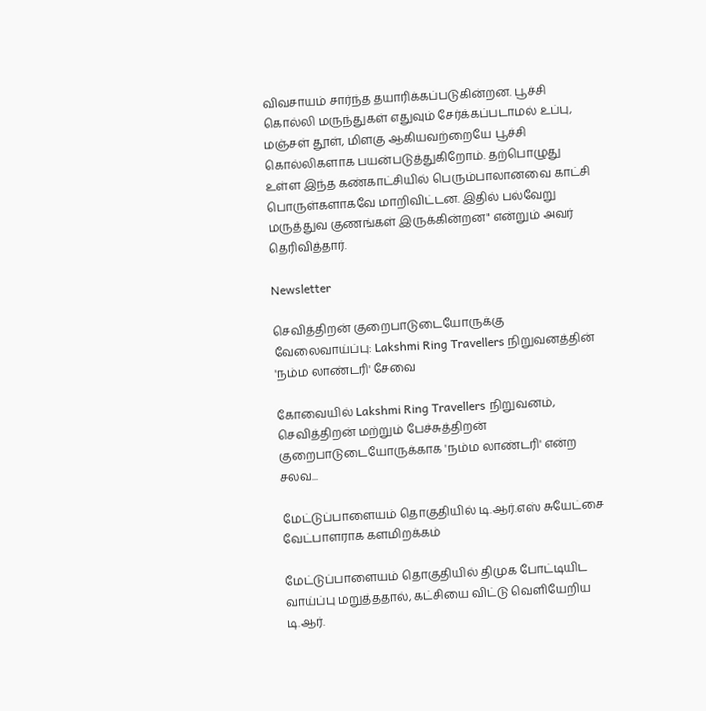விவசாயம் சார்ந்த தயாரிக்கப்படுகின்றன. பூச்சி கொல்லி மருந்துகள் எதுவும் சேர்க்கப்படாமல் உப்பு, மஞ்சள் தூள், மிளகு ஆகியவற்றையே பூச்சி கொல்லிகளாக பயன்படுத்துகிறோம். தற்பொழுது உள்ள இந்த கண்காட்சியில் பெரும்பாலானவை காட்சி பொருள்களாகவே மாறிவிட்டன. இதில் பல்வேறு மருத்துவ குணங்கள் இருக்கின்றன" என்றும் அவர் தெரிவித்தார்.

Newsletter

செவித்திறன் குறைபாடுடையோருக்கு வேலைவாய்ப்பு: Lakshmi Ring Travellers நிறுவனத்தின் 'நம்ம லாண்டரி' சேவை

கோவையில் Lakshmi Ring Travellers நிறுவனம், செவித்திறன் மற்றும் பேச்சுத்திறன் குறைபாடுடையோருக்காக 'நம்ம லாண்டரி' என்ற சலவ...

மேட்டுப்பாளையம் தொகுதியில் டி.ஆர்.எஸ் சுயேட்சை வேட்பாளராக களமிறக்கம்

மேட்டுப்பாளையம் தொகுதியில் திமுக போட்டியிட வாய்ப்பு மறுத்ததால், கட்சியை விட்டு வெளியேறிய டி.ஆர்.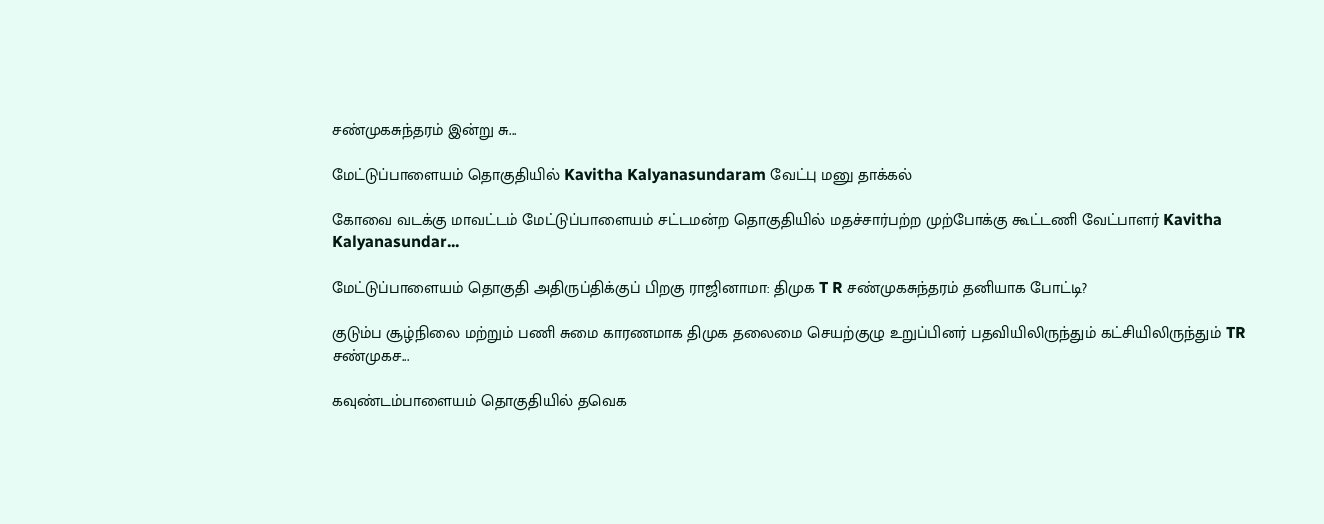சண்முகசுந்தரம் இன்று சு...

மேட்டுப்பாளையம் தொகுதியில் Kavitha Kalyanasundaram வேட்பு மனு தாக்கல்

கோவை வடக்கு மாவட்டம் மேட்டுப்பாளையம் சட்டமன்ற தொகுதியில் மதச்சார்பற்ற முற்போக்கு கூட்டணி வேட்பாளர் Kavitha Kalyanasundar...

மேட்டுப்பாளையம் தொகுதி அதிருப்திக்குப் பிறகு ராஜினாமா: திமுக T R சண்முகசுந்தரம் தனியாக போட்டி?

குடும்ப சூழ்நிலை மற்றும் பணி சுமை காரணமாக திமுக தலைமை செயற்குழு உறுப்பினர் பதவியிலிருந்தும் கட்சியிலிருந்தும் TR சண்முகச...

கவுண்டம்பாளையம் தொகுதியில் தவெக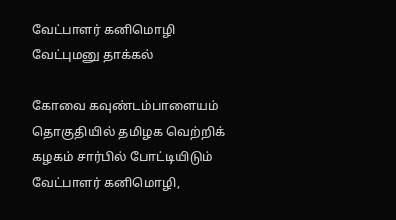வேட்பாளர் கனிமொழி வேட்புமனு தாக்கல்

கோவை கவுண்டம்பாளையம் தொகுதியில் தமிழக வெற்றிக் கழகம் சார்பில் போட்டியிடும் வேட்பாளர் கனிமொழி,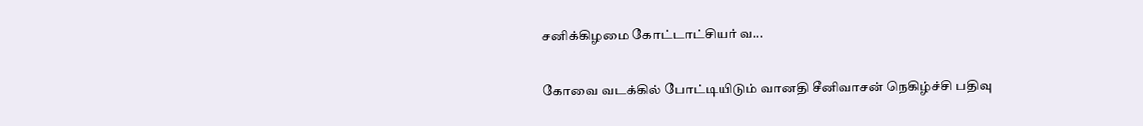சனிக்கிழமை கோட்டாட்சியர் வ...

கோவை வடக்கில் போட்டியிடும் வானதி சீனிவாசன் நெகிழ்ச்சி பதிவு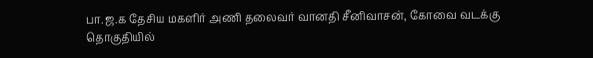பா.ஜ.க தேசிய மகளிர் அணி தலைவர் வானதி சீனிவாசன், கோவை வடக்கு தொகுதியில்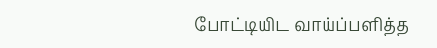போட்டியிட வாய்ப்பளித்த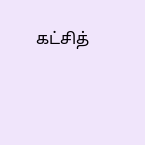கட்சித்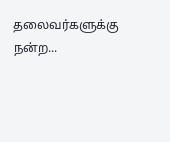தலைவர்களுக்கு நன்ற...